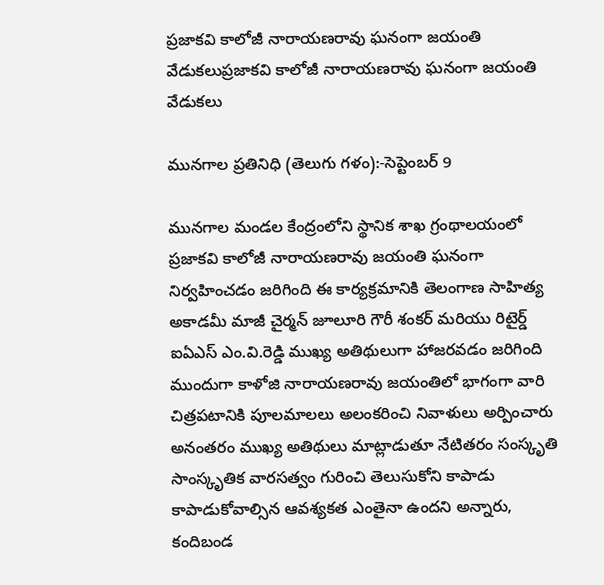ప్రజాకవి కాలోజీ నారాయణరావు ఘనంగా జయంతి వేడుకలుప్రజాకవి కాలోజీ నారాయణరావు ఘనంగా జయంతి వేడుకలు

మునగాల ప్రతినిధి (తెలుగు గళం):-సెప్టెంబర్ 9

మునగాల మండల కేంద్రంలోని స్థానిక శాఖ గ్రంథాలయంలో ప్రజాకవి కాలోజీ నారాయణరావు జయంతి ఘనంగా నిర్వహించడం జరిగింది ఈ కార్యక్రమానికి తెలంగాణ సాహిత్య అకాడమీ మాజీ చైర్మన్ జూలూరి గౌరీ శంకర్ మరియు రిటైర్డ్ ఐఏఎస్ ఎం.వి.రెడ్డి ముఖ్య అతిథులుగా హాజరవడం జరిగింది ముందుగా కాళోజి నారాయణరావు జయంతిలో భాగంగా వారి చిత్రపటానికి పూలమాలలు అలంకరించి నివాళులు అర్పించారు అనంతరం ముఖ్య అతిథులు మాట్లాడుతూ నేటితరం సంస్కృతి సాంస్కృతిక వారసత్వం గురించి తెలుసుకోని కాపాడు కాపాడుకోవాల్సిన ఆవశ్యకత ఎంతైనా ఉందని అన్నారు, కందిబండ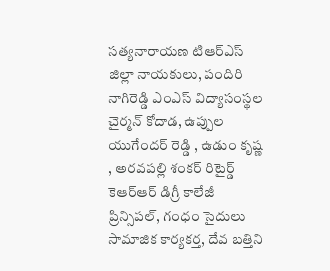సత్యనారాయణ టిఆర్ఎస్ జిల్లా నాయకులు, పందిరి నాగిరెడ్డి ఎంఎస్ విద్యాసంస్థల చైర్మన్ కోదాడ, ఉప్పుల యుగేందర్ రెడ్డి , ఉడుం కృష్ణ , అరవపల్లి శంకర్ రిటైర్డ్ కెఆర్ఆర్ డిగ్రీ కాలేజీ ప్రిన్సిపల్, గంధం సైదులు సామాజిక కార్యకర్త, దేవ బత్తిని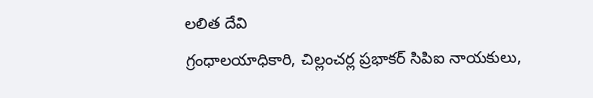లలిత దేవి
గ్రంధాలయాధికారి, చిల్లంచర్ల ప్రభాకర్ సిపిఐ నాయకులు,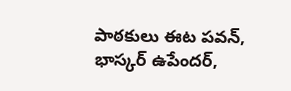పాఠకులు ఈట పవన్, భాస్కర్ ఉపేందర్,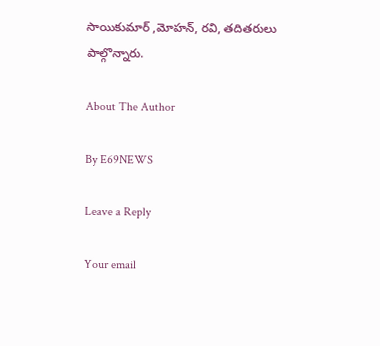సాయికుమార్ ,మోహన్, రవి, తదితరులు పాల్గొన్నారు.

About The Author

By E69NEWS

Leave a Reply

Your email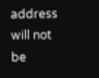address will not be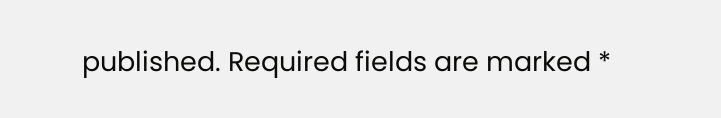published. Required fields are marked *